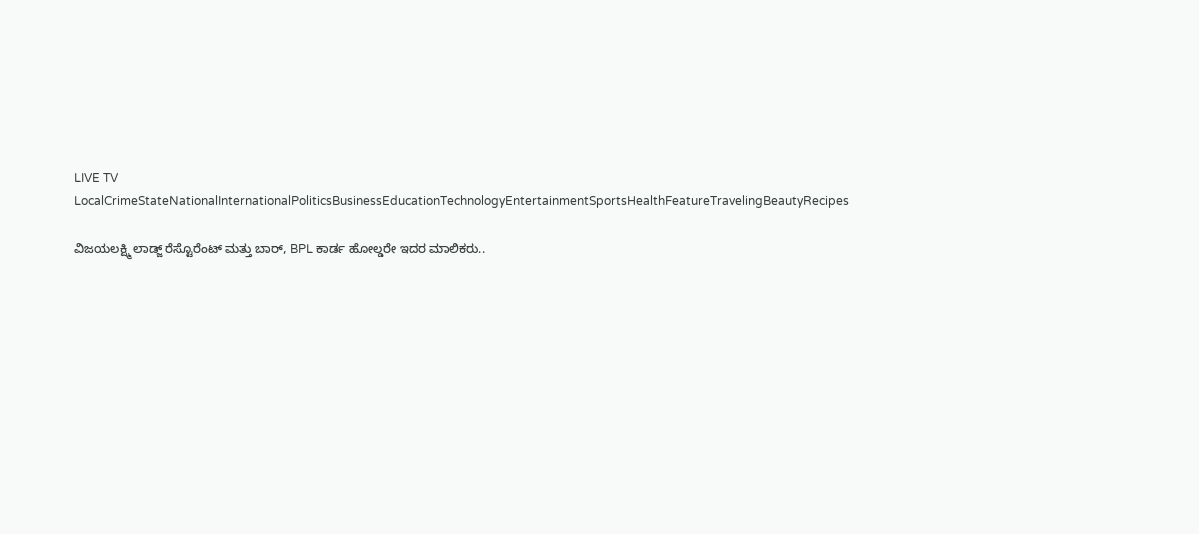LIVE TV LocalCrimeStateNationalInternationalPoliticsBusinessEducationTechnologyEntertainmentSportsHealthFeatureTravelingBeautyRecipes

ವಿಜಯಲಕ್ಷ್ಮಿ ಲಾಡ್ಜ್ ರೆಸ್ಟೊರೆಂಟ್ ಮತ್ತು ಬಾರ್, BPL ಕಾರ್ಡ ಹೋಲ್ಡರೇ ಇದರ ಮಾಲಿಕರು..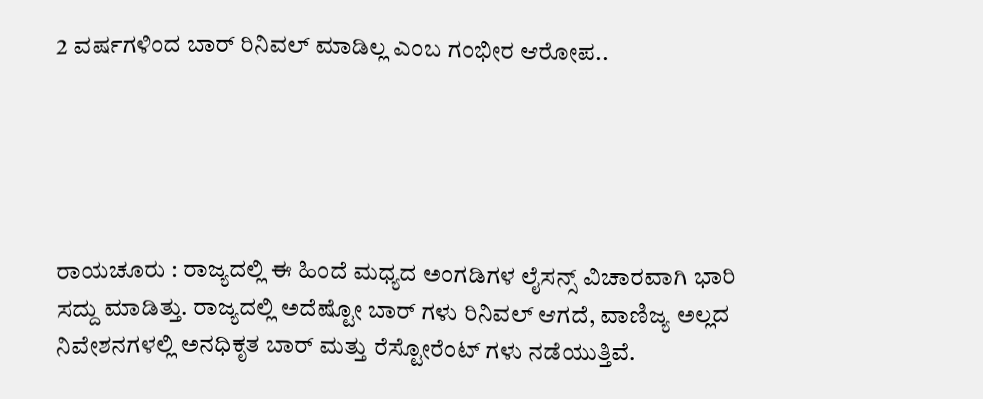2 ವರ್ಷಗಳಿಂದ ಬಾರ್ ರಿನಿವಲ್ ಮಾಡಿಲ್ಲ ಎಂಬ ಗಂಭೀರ ಆರೋಪ..





ರಾಯಚೂರು : ರಾಜ್ಯದಲ್ಲಿ ಈ ಹಿಂದೆ ಮಧ್ಯದ ಅಂಗಡಿಗಳ ಲೈಸನ್ಸ್ ವಿಚಾರವಾಗಿ ಭಾರಿ ಸದ್ದು ಮಾಡಿತ್ತು. ರಾಜ್ಯದಲ್ಲಿ ಅದೆಷ್ಟೋ ಬಾರ್ ಗಳು ರಿನಿವಲ್ ಆಗದೆ, ವಾಣಿಜ್ಯ ಅಲ್ಲದ ನಿವೇಶನಗಳಲ್ಲಿ ಅನಧಿಕೃತ ಬಾರ್ ಮತ್ತು ರೆಸ್ಟೋರೆಂಟ್ ಗಳು ನಡೆಯುತ್ತಿವೆ.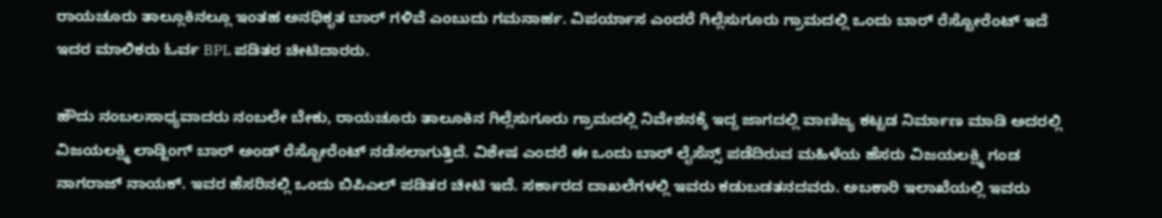ರಾಯಚೂರು ತಾಲ್ಲೂಕಿನಲ್ಲೂ ಇಂತಹ ಅನಧಿಕೃತ ಬಾರ್ ಗಳಿವೆ ಎಂಬುದು ಗಮನಾರ್ಹ. ವಿಪರ್ಯಾಸ ಎಂದರೆ ಗಿಲ್ಲೆಸುಗೂರು ‌ಗ್ರಾಮದಲ್ಲಿ ಒಂದು ಬಾರ್ ರೆಸ್ಟೋರೆಂಟ್ ಇದೆ ಇದರ ಮಾಲಿಕರು ಓರ್ವ BPL ಪಡಿತರ ಚೀಟಿದಾರರು.

ಹೌದು ನಂಬಲಸಾಧ್ಯವಾದರು ನಂಬಲೇ ಬೇಕು, ರಾಯಚೂರು ತಾಲೂಕಿನ ಗಿಲ್ಲೆಸುಗೂರು ಗ್ರಾಮದಲ್ಲಿ ನಿವೇಶನಕ್ಕೆ ಇದ್ದ ಜಾಗದಲ್ಲಿ ವಾಣಿಜ್ಯ ಕಟ್ಟಡ ನಿರ್ಮಾಣ ಮಾಡಿ ಅದರಲ್ಲಿ ವಿಜಯಲಕ್ಷ್ಮಿ ಲಾಡ್ಜಿಂಗ್ ಬಾರ್ ಅಂಡ್ ರೆಸ್ಟೋರೆಂಟ್ ನಡೆಸಲಾಗುತ್ತಿದೆ. ವಿಶೇಷ ಎಂದರೆ ಈ ಒಂದು ಬಾರ್ ಲೈಸೆನ್ಸ್ ಪಡೆದಿರುವ ಮಹಿಳೆಯ ಹೆಸರು ವಿಜಯಲಕ್ಷ್ಮಿ ಗಂಡ ನಾಗರಾಜ್ ನಾಯಕ್. ಇವರ ಹೆಸರಿನಲ್ಲಿ ಒಂದು ಬಿಪಿಎಲ್ ಪಡಿತರ ಚೀಟಿ ಇದೆ. ಸರ್ಕಾರದ ದಾಖಲೆಗಳಲ್ಲಿ ಇವರು ಕಡುಬಡತನದವರು. ಅಬಕಾರಿ ಇಲಾಖೆಯಲ್ಲಿ ಇವರು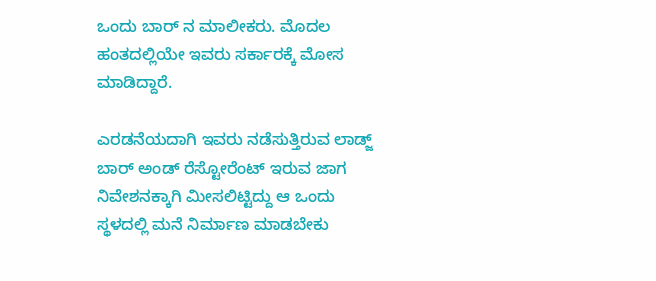ಒಂದು ಬಾರ್ ನ ಮಾಲೀಕರು. ಮೊದಲ ಹಂತದಲ್ಲಿಯೇ ಇವರು ಸರ್ಕಾರಕ್ಕೆ ಮೋಸ ಮಾಡಿದ್ದಾರೆ.

ಎರಡನೆಯದಾಗಿ ಇವರು ನಡೆಸುತ್ತಿರುವ ಲಾಡ್ಜ್ ಬಾರ್ ಅಂಡ್ ರೆಸ್ಟೋರೆಂಟ್ ಇರುವ ಜಾಗ ನಿವೇಶನಕ್ಕಾಗಿ ಮೀಸಲಿಟ್ಟಿದ್ದು ಆ ಒಂದು ಸ್ಥಳದಲ್ಲಿ ಮನೆ ನಿರ್ಮಾಣ ಮಾಡಬೇಕು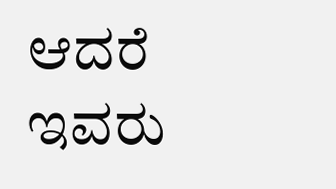ಆದರೆ ಇವರು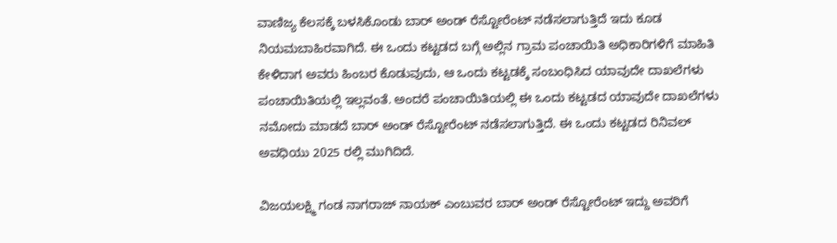ವಾಣಿಜ್ಯ ಕೆಲಸಕ್ಕೆ ಬಳಸಿಕೊಂಡು ಬಾರ್ ಅಂಡ್ ರೆಸ್ಟೋರೆಂಟ್ ನಡೆಸಲಾಗುತ್ತಿದೆ ಇದು ಕೂಡ ನಿಯಮಬಾಹಿರವಾಗಿದೆ. ಈ ಒಂದು ಕಟ್ಟಡದ ಬಗ್ಗೆ ಅಲ್ಲಿನ ಗ್ರಾಮ ಪಂಚಾಯಿತಿ ಅಧಿಕಾರಿಗಳಿಗೆ ಮಾಹಿತಿ ಕೇಳಿದಾಗ ಅವರು ಹಿಂಬರ ಕೊಡುವುದು, ಆ ಒಂದು ಕಟ್ಟಡಕ್ಕೆ ಸಂಬಂಧಿಸಿದ ಯಾವುದೇ ದಾಖಲೆಗಳು ಪಂಚಾಯಿತಿಯಲ್ಲಿ ಇಲ್ಲವಂತೆ. ಅಂದರೆ ಪಂಚಾಯಿತಿಯಲ್ಲಿ ಈ ಒಂದು ಕಟ್ಟಡದ ಯಾವುದೇ ದಾಖಲೆಗಳು ನಮೋದು ಮಾಡದೆ ಬಾರ್ ಅಂಡ್ ರೆಸ್ಟೋರೆಂಟ್ ನಡೆಸಲಾಗುತ್ತಿದೆ. ಈ ಒಂದು ಕಟ್ಟಡದ ರಿನಿವಲ್ ಅವಧಿಯು 2025 ರಲ್ಲಿ ಮುಗಿದಿದೆ.

ವಿಜಯಲಕ್ಷ್ಮಿ ಗಂಡ ನಾಗರಾಜ್ ನಾಯಕ್ ಎಂಬುವರ ಬಾರ್ ಅಂಡ್ ರೆಸ್ಟೋರೆಂಟ್ ಇದ್ದು ಅವರಿಗೆ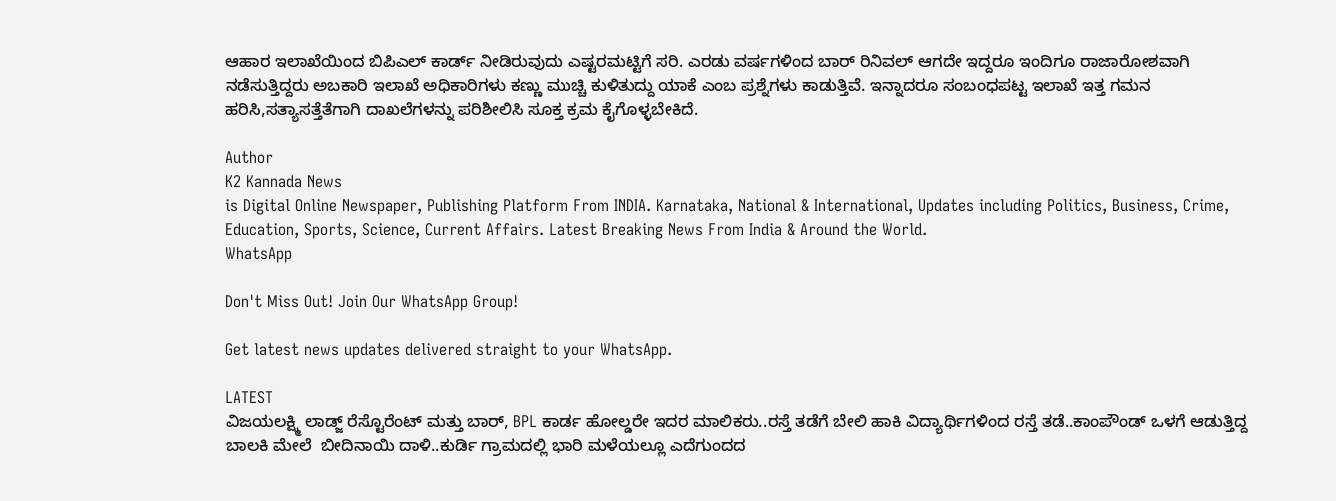ಆಹಾರ ಇಲಾಖೆಯಿಂದ ಬಿಪಿಎಲ್ ಕಾರ್ಡ್ ನೀಡಿರುವುದು ಎಷ್ಟರಮಟ್ಟಿಗೆ ಸರಿ. ಎರಡು ವರ್ಷಗಳಿಂದ ಬಾರ್ ರಿನಿವಲ್ ಆಗದೇ ಇದ್ದರೂ ಇಂದಿಗೂ ರಾಜಾರೋಶವಾಗಿ ನಡೆಸುತ್ತಿದ್ದರು ಅಬಕಾರಿ ಇಲಾಖೆ ಅಧಿಕಾರಿಗಳು ಕಣ್ಣು ಮುಚ್ಚಿ ಕುಳಿತುದ್ದು ಯಾಕೆ ಎಂಬ ಪ್ರಶ್ನೆಗಳು ಕಾಡುತ್ತಿವೆ. ಇನ್ನಾದರೂ ಸಂಬಂಧಪಟ್ಟ ಇಲಾಖೆ ಇತ್ತ ಗಮನ ಹರಿಸಿ,ಸತ್ಯಾಸತ್ತೆತೆಗಾಗಿ ದಾಖಲೆಗಳನ್ನು ಪರಿಶೀಲಿಸಿ ಸೂಕ್ತ ಕ್ರಮ ಕೈಗೊಳ್ಳಬೇಕಿದೆ.

Author
K2 Kannada News
is Digital Online Newspaper, Publishing Platform From INDIA. Karnataka, National & International, Updates including Politics, Business, Crime, Education, Sports, Science, Current Affairs. Latest Breaking News From India & Around the World.
WhatsApp

Don't Miss Out! Join Our WhatsApp Group!

Get latest news updates delivered straight to your WhatsApp.

LATEST
ವಿಜಯಲಕ್ಷ್ಮಿ ಲಾಡ್ಜ್ ರೆಸ್ಟೊರೆಂಟ್ ಮತ್ತು ಬಾರ್, BPL ಕಾರ್ಡ ಹೋಲ್ಡರೇ ಇದರ ಮಾಲಿಕರು..ರಸ್ತೆ ತಡೆಗೆ ಬೇಲಿ ಹಾಕಿ ವಿದ್ಯಾರ್ಥಿಗಳಿಂದ ರಸ್ತೆ ತಡೆ..ಕಾಂಪೌಂಡ್ ಒಳಗೆ ಆಡುತ್ತಿದ್ದ ಬಾಲಕಿ ಮೇಲೆ  ಬೀದಿನಾಯಿ ದಾಳಿ..ಕುರ್ಡಿ ಗ್ರಾಮದಲ್ಲಿ ಭಾರಿ ಮಳೆಯಲ್ಲೂ ಎದೆಗುಂದದ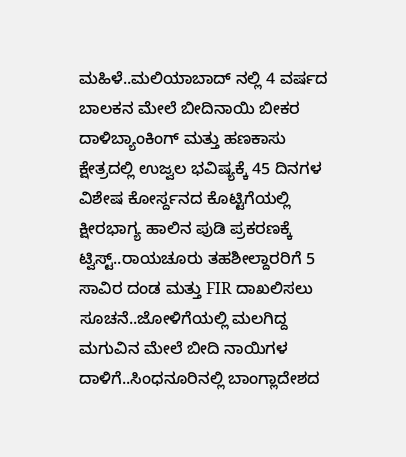ಮಹಿಳೆ..ಮಲಿಯಾಬಾದ್ ನಲ್ಲಿ 4 ವರ್ಷದ ಬಾಲಕನ ಮೇಲೆ ಬೀದಿನಾಯಿ ಬೀಕರ ದಾಳಿಬ್ಯಾಂಕಿಂಗ್ ಮತ್ತು ಹಣಕಾಸು ಕ್ಷೇತ್ರದಲ್ಲಿ ಉಜ್ವಲ ಭವಿಷ್ಯಕ್ಕೆ 45 ದಿನಗಳ ವಿಶೇಷ ಕೋರ್ಸ್ದನದ ಕೊಟ್ಟಿಗೆಯಲ್ಲಿ ಕ್ಷೀರಭಾಗ್ಯ ಹಾಲಿನ ಪುಡಿ ಪ್ರಕರಣಕ್ಕೆ ಟ್ವಿಸ್ಟ್..ರಾಯಚೂರು ತಹಶೀಲ್ದಾರರಿಗೆ 5 ಸಾವಿರ ದಂಡ ಮತ್ತು FIR ದಾಖಲಿಸಲು ಸೂಚನೆ..ಜೋಳಿಗೆಯಲ್ಲಿ ಮಲಗಿದ್ದ ಮಗುವಿನ ಮೇಲೆ ಬೀದಿ ನಾಯಿಗಳ ದಾಳಿಗೆ..ಸಿಂಧನೂರಿನಲ್ಲಿ ಬಾಂಗ್ಲಾದೇಶದ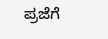ಪ್ರಜೆಗೆ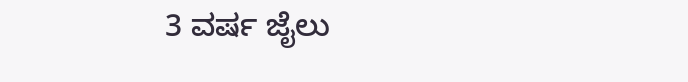3 ವರ್ಷ ಜೈಲು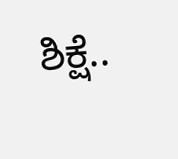ಶಿಕ್ಷೆ..